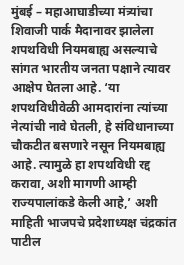मुंबई – महाआघाडीच्या मंत्र्यांचा शिवाजी पार्क मैदानावर झालेला शपथविधी नियमबाह्य असल्याचे सांगत भारतीय जनता पक्षाने त्यावर आक्षेप घेतला आहे. ‘या शपथविधीवेळी आमदारांना त्यांच्या नेत्यांची नावे घेतली, हे संविधानाच्या चौकटीत बसणारे नसून नियमबाह्य आहे. त्यामुळे हा शपथविधी रद्द करावा, अशी मागणी आम्ही राज्यपालांकडे केली आहे,’ अशी माहिती भाजपचे प्रदेशाध्यक्ष चंद्रकांत पाटील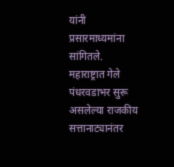यांनी प्रसारमाध्यमांना सांगितले.
महाराष्ट्रात गेले पंधरवडाभर सुरू असलेल्या राजकीय सत्तानाट्यानंतर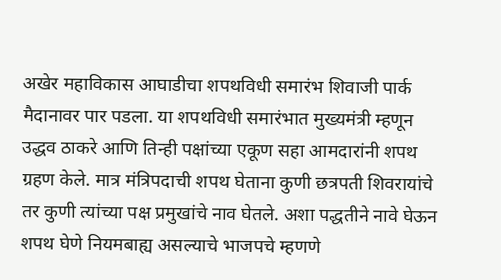अखेर महाविकास आघाडीचा शपथविधी समारंभ शिवाजी पार्क मैदानावर पार पडला. या शपथविधी समारंभात मुख्यमंत्री म्हणून उद्धव ठाकरे आणि तिन्ही पक्षांच्या एकूण सहा आमदारांनी शपथ ग्रहण केले. मात्र मंत्रिपदाची शपथ घेताना कुणी छत्रपती शिवरायांचे तर कुणी त्यांच्या पक्ष प्रमुखांचे नाव घेतले. अशा पद्धतीने नावे घेऊन शपथ घेणे नियमबाह्य असल्याचे भाजपचे म्हणणे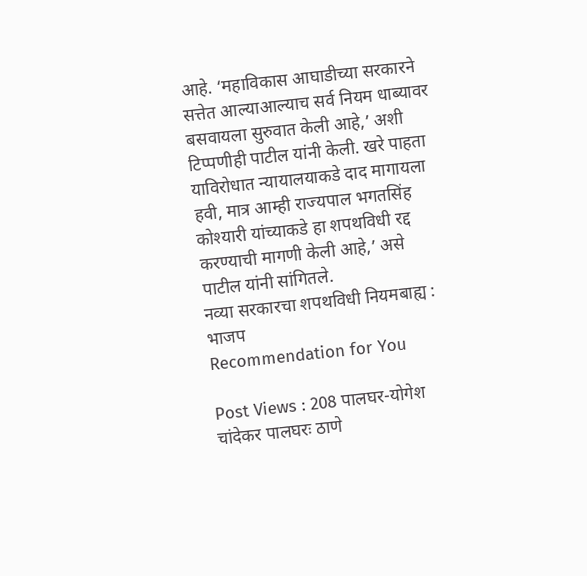आहे. ‘महाविकास आघाडीच्या सरकारने सत्तेत आल्याआल्याच सर्व नियम धाब्यावर बसवायला सुरुवात केली आहे,’ अशी टिप्पणीही पाटील यांनी केली. खरे पाहता याविरोधात न्यायालयाकडे दाद मागायला हवी, मात्र आम्ही राज्यपाल भगतसिंह कोश्यारी यांच्याकडे हा शपथविधी रद्द करण्याची मागणी केली आहे,’ असे पाटील यांनी सांगितले.
नव्या सरकारचा शपथविधी नियमबाह्य : भाजप
Recommendation for You

Post Views : 208 पालघर-योगेश चांदेकर पालघरः ठाणे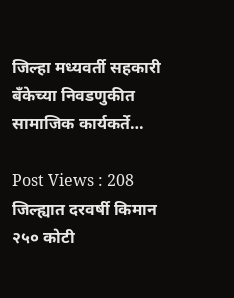जिल्हा मध्यवर्ती सहकारी बँकेच्या निवडणुकीत सामाजिक कार्यकर्ते…

Post Views : 208 जिल्ह्यात दरवर्षी किमान २५० कोटी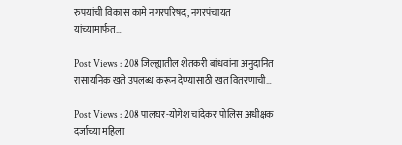रुपयांची विकास कामे नगरपरिषद, नगरपंचायत यांच्यामार्फत…

Post Views : 208 जिल्ह्यातील शेतकरी बांधवांना अनुदानित रासायनिक खते उपलब्ध करून देण्यासाठी खत वितरणाची…

Post Views : 208 पालघर-योगेश चांदेकर पोलिस अधीक्षक दर्जाच्या महिला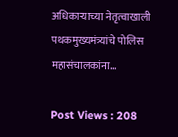अधिकाऱ्याच्या नेतृत्वाखाली पथकमुख्यमंत्र्यांचे पोलिस महासंचालकांना…

Post Views : 208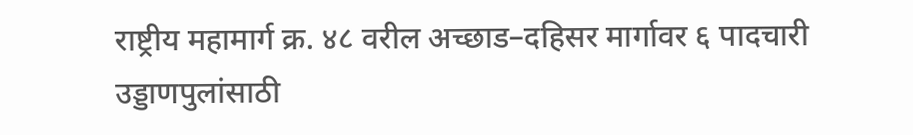राष्ट्रीय महामार्ग क्र. ४८ वरील अच्छाड–दहिसर मार्गावर ६ पादचारी उड्डाणपुलांसाठी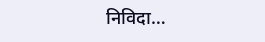निविदा…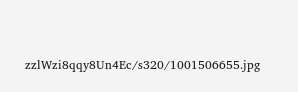zzlWzi8qqy8Un4Ec/s320/1001506655.jpg